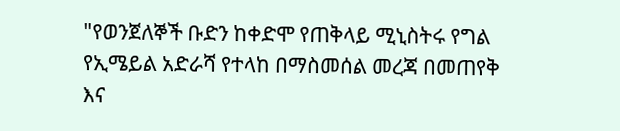"የወንጀለኞች ቡድን ከቀድሞ የጠቅላይ ሚኒስትሩ የግል የኢሜይል አድራሻ የተላከ በማስመሰል መረጃ በመጠየቅ እና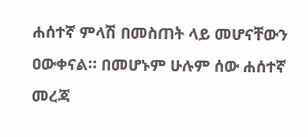ሐሰተኛ ምላሽ በመስጠት ላይ መሆናቸውን ዐውቀናል። በመሆኑም ሁሉም ሰው ሐሰተኛ መረጃ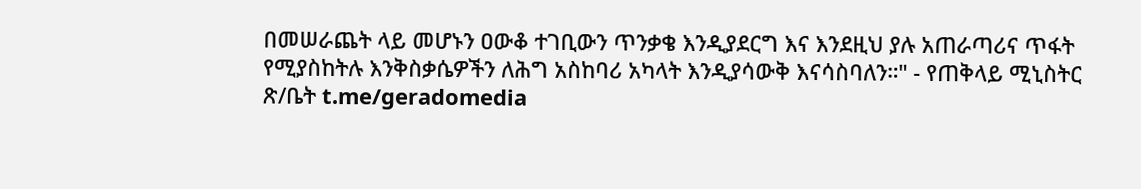በመሠራጨት ላይ መሆኑን ዐውቆ ተገቢውን ጥንቃቄ እንዲያደርግ እና እንደዚህ ያሉ አጠራጣሪና ጥፋት የሚያስከትሉ እንቅስቃሴዎችን ለሕግ አስከባሪ አካላት እንዲያሳውቅ እናሳስባለን።" - የጠቅላይ ሚኒስትር ጽ/ቤት t.me/geradomedia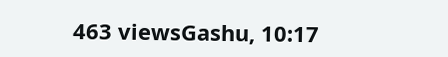463 viewsGashu, 10:17